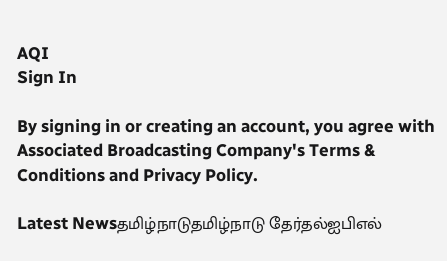AQI
Sign In

By signing in or creating an account, you agree with Associated Broadcasting Company's Terms & Conditions and Privacy Policy.

Latest Newsதமிழ்நாடுதமிழ்நாடு தேர்தல்ஐபிஎல்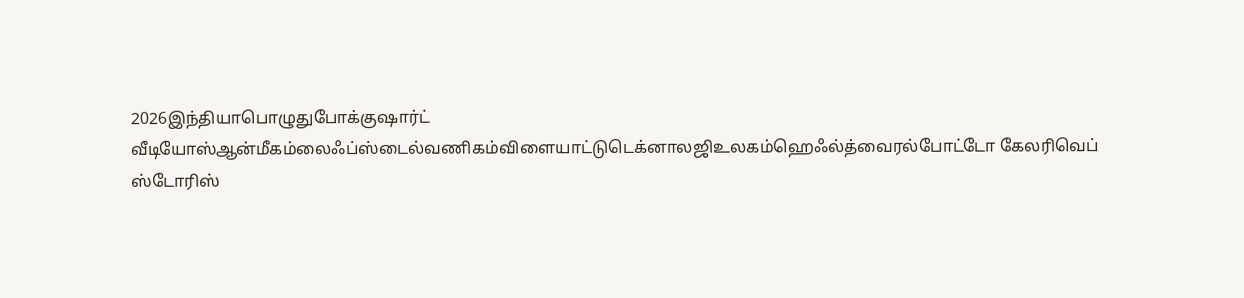2026இந்தியாபொழுதுபோக்குஷார்ட் வீடியோஸ்ஆன்மீகம்லைஃப்ஸ்டைல்வணிகம்விளையாட்டுடெக்னாலஜிஉலகம்ஹெஃல்த்வைரல்போட்டோ கேலரிவெப் ஸ்டோரிஸ்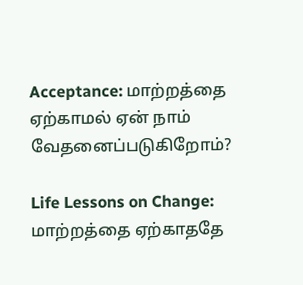Acceptance: மாற்றத்தை ஏற்காமல் ஏன் நாம் வேதனைப்படுகிறோம்?

Life Lessons on Change: மாற்றத்தை ஏற்காததே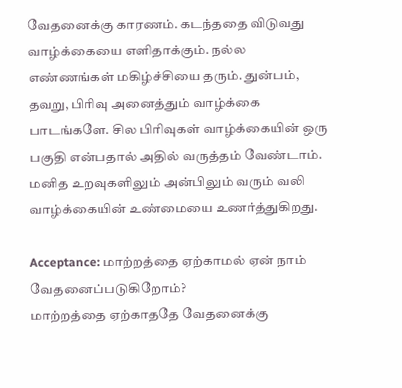வேதனைக்கு காரணம். கடந்ததை விடுவது வாழ்க்கையை எளிதாக்கும். நல்ல எண்ணங்கள் மகிழ்ச்சியை தரும். துன்பம், தவறு, பிரிவு அனைத்தும் வாழ்க்கை பாடங்களே. சில பிரிவுகள் வாழ்க்கையின் ஒரு பகுதி என்பதால் அதில் வருத்தம் வேண்டாம். மனித உறவுகளிலும் அன்பிலும் வரும் வலி வாழ்க்கையின் உண்மையை உணர்த்துகிறது.

Acceptance: மாற்றத்தை ஏற்காமல் ஏன் நாம் வேதனைப்படுகிறோம்?
மாற்றத்தை ஏற்காததே வேதனைக்கு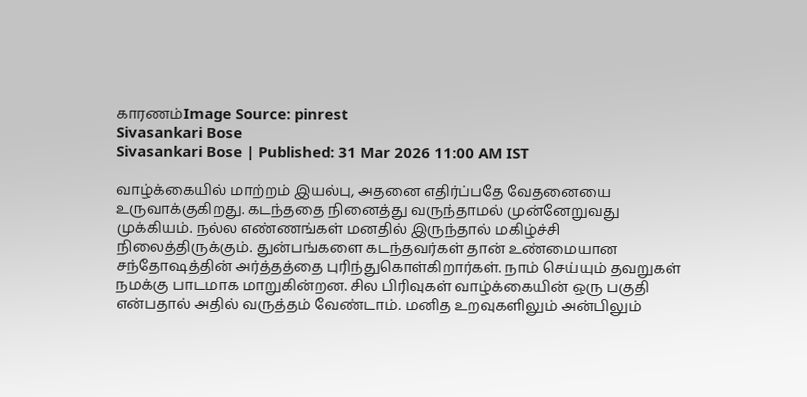காரணம்Image Source: pinrest
Sivasankari Bose
Sivasankari Bose | Published: 31 Mar 2026 11:00 AM IST

வாழ்க்கையில் மாற்றம் இயல்பு, அதனை எதிர்ப்பதே வேதனையை உருவாக்குகிறது. கடந்ததை நினைத்து வருந்தாமல் முன்னேறுவது முக்கியம். நல்ல எண்ணங்கள் மனதில் இருந்தால் மகிழ்ச்சி நிலைத்திருக்கும். துன்பங்களை கடந்தவர்கள் தான் உண்மையான சந்தோஷத்தின் அர்த்தத்தை புரிந்துகொள்கிறார்கள். நாம் செய்யும் தவறுகள் நமக்கு பாடமாக மாறுகின்றன. சில பிரிவுகள் வாழ்க்கையின் ஒரு பகுதி என்பதால் அதில் வருத்தம் வேண்டாம். மனித உறவுகளிலும் அன்பிலும்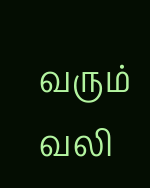வரும் வலி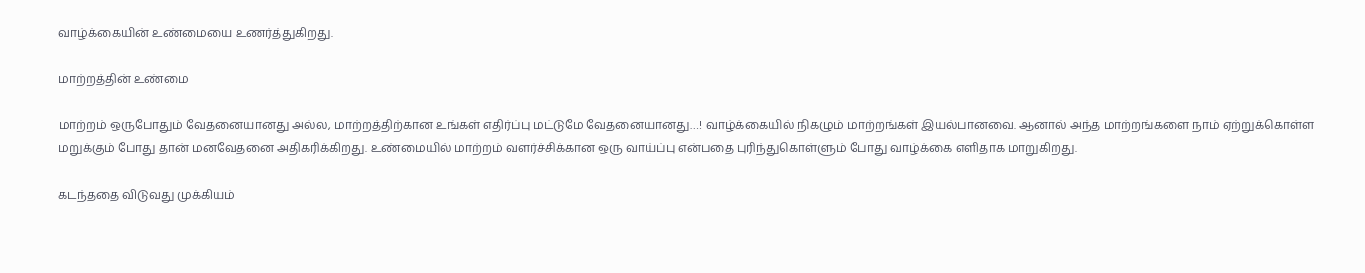வாழ்க்கையின் உண்மையை உணர்த்துகிறது.

மாற்றத்தின் உண்மை

மாற்றம் ஒருபோதும் வேதனையானது அல்ல, மாற்றத்திற்கான உங்கள் எதிர்ப்பு மட்டுமே வேதனையானது…! வாழ்க்கையில் நிகழும் மாற்றங்கள் இயல்பானவை. ஆனால் அந்த மாற்றங்களை நாம் ஏற்றுக்கொள்ள மறுக்கும் போது தான் மனவேதனை அதிகரிக்கிறது. உண்மையில் மாற்றம் வளர்ச்சிக்கான ஒரு வாய்ப்பு என்பதை புரிந்துகொள்ளும் போது வாழ்க்கை எளிதாக மாறுகிறது.

கடந்ததை விடுவது முக்கியம்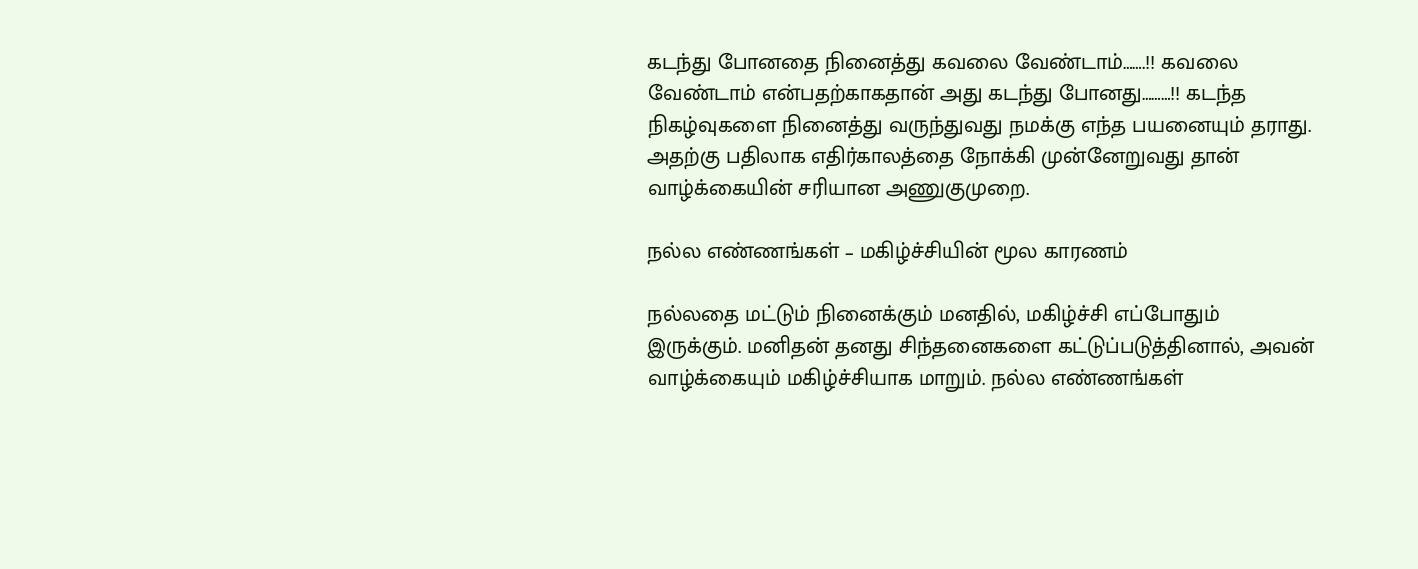கடந்து போனதை நினைத்து கவலை வேண்டாம்…….!! கவலை வேண்டாம் என்பதற்காகதான் அது கடந்து போனது………!! கடந்த நிகழ்வுகளை நினைத்து வருந்துவது நமக்கு எந்த பயனையும் தராது. அதற்கு பதிலாக எதிர்காலத்தை நோக்கி முன்னேறுவது தான் வாழ்க்கையின் சரியான அணுகுமுறை.

நல்ல எண்ணங்கள் – மகிழ்ச்சியின் மூல காரணம்

நல்லதை மட்டும் நினைக்கும் மனதில், மகிழ்ச்சி எப்போதும் இருக்கும். மனிதன் தனது சிந்தனைகளை கட்டுப்படுத்தினால், அவன் வாழ்க்கையும் மகிழ்ச்சியாக மாறும். நல்ல எண்ணங்கள்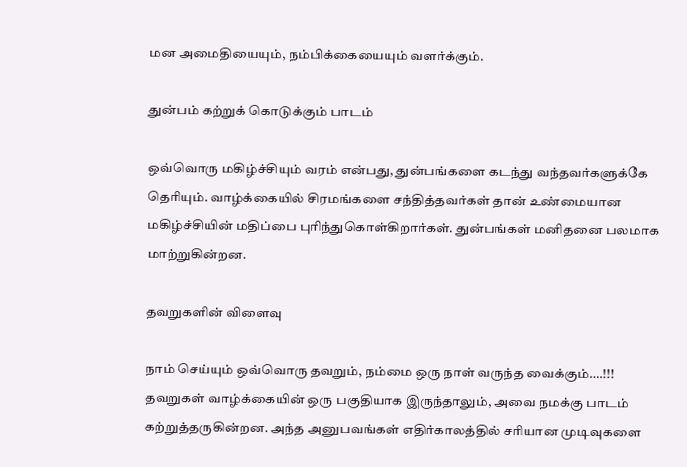மன அமைதியையும், நம்பிக்கையையும் வளர்க்கும்.

துன்பம் கற்றுக் கொடுக்கும் பாடம்

ஒவ்வொரு மகிழ்ச்சியும் வரம் என்பது, துன்பங்களை கடந்து வந்தவர்களுக்கே தெரியும். வாழ்க்கையில் சிரமங்களை சந்தித்தவர்கள் தான் உண்மையான மகிழ்ச்சியின் மதிப்பை புரிந்துகொள்கிறார்கள். துன்பங்கள் மனிதனை பலமாக மாற்றுகின்றன.

தவறுகளின் விளைவு

நாம் செய்யும் ஒவ்வொரு தவறும், நம்மை ஒரு நாள் வருந்த வைக்கும்….!!! தவறுகள் வாழ்க்கையின் ஒரு பகுதியாக இருந்தாலும், அவை நமக்கு பாடம் கற்றுத்தருகின்றன. அந்த அனுபவங்கள் எதிர்காலத்தில் சரியான முடிவுகளை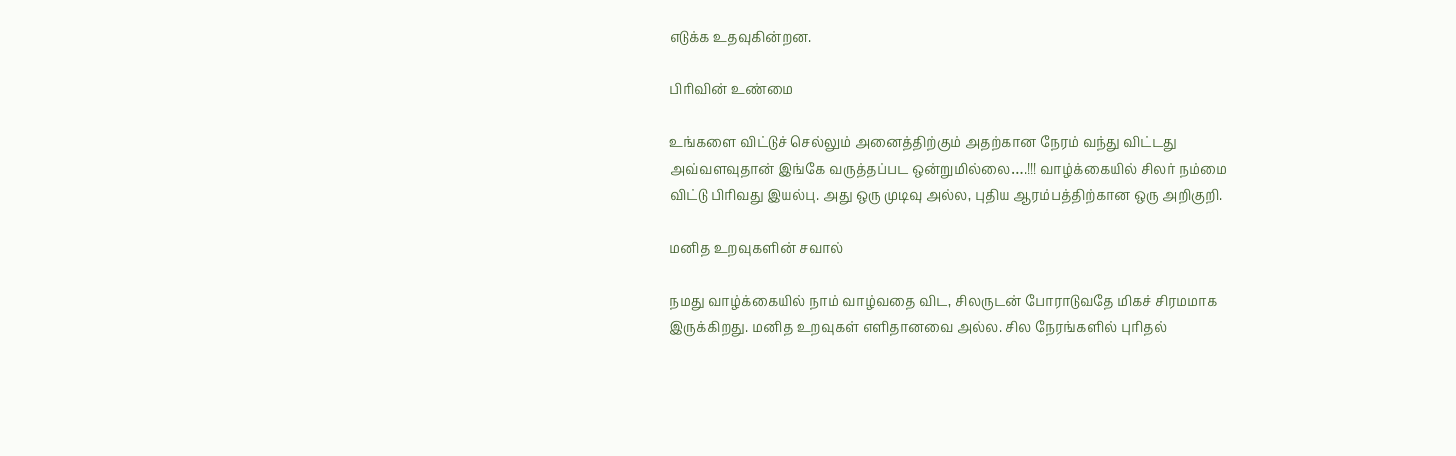எடுக்க உதவுகின்றன.

பிரிவின் உண்மை

உங்களை விட்டுச் செல்லும் அனைத்திற்கும் அதற்கான நேரம் வந்து விட்டது அவ்வளவுதான் இங்கே வருத்தப்பட ஒன்றுமில்லை….!!! வாழ்க்கையில் சிலர் நம்மை விட்டு பிரிவது இயல்பு. அது ஒரு முடிவு அல்ல, புதிய ஆரம்பத்திற்கான ஒரு அறிகுறி.

மனித உறவுகளின் சவால்

நமது வாழ்க்கையில் நாம் வாழ்வதை விட, சிலருடன் போராடுவதே மிகச் சிரமமாக இருக்கிறது. மனித உறவுகள் எளிதானவை அல்ல. சில நேரங்களில் புரிதல்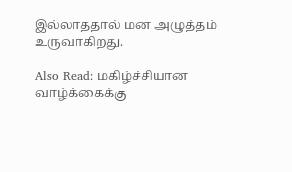இல்லாததால் மன அழுத்தம் உருவாகிறது.

Also Read: மகிழ்ச்சியான வாழ்க்கைக்கு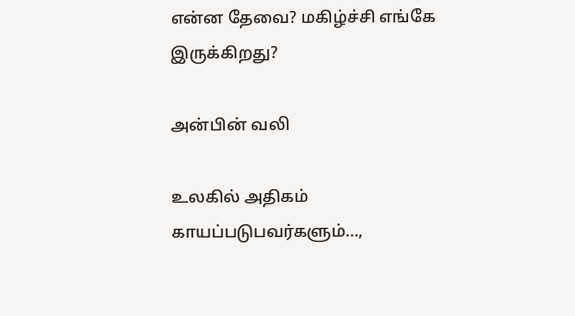என்ன தேவை? மகிழ்ச்சி எங்கே இருக்கிறது?

அன்பின் வலி

உலகில் அதிகம் காயப்படுபவர்களும்…,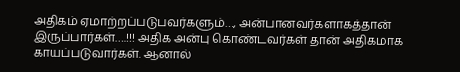அதிகம் ஏமாற்றப்படுபவர்களும்…, அன்பானவர்களாகத்தான் இருப்பார்கள்….!!! அதிக அன்பு கொண்டவர்கள் தான் அதிகமாக காயப்படுவார்கள். ஆனால்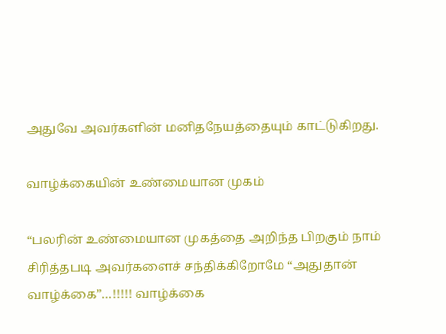அதுவே அவர்களின் மனிதநேயத்தையும் காட்டுகிறது.

வாழ்க்கையின் உண்மையான முகம்

“பலரின் உண்மையான முகத்தை அறிந்த பிறகும் நாம் சிரித்தபடி அவர்களைச் சந்திக்கிறோமே “அதுதான் வாழ்க்கை”…!!!!! வாழ்க்கை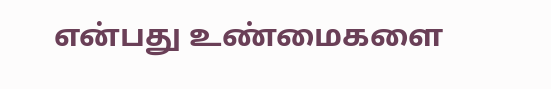என்பது உண்மைகளை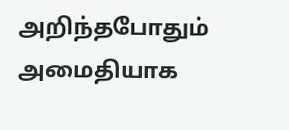அறிந்தபோதும் அமைதியாக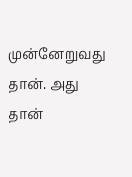முன்னேறுவது தான். அது தான்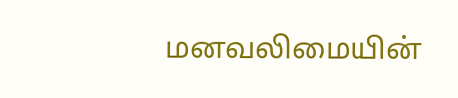மனவலிமையின்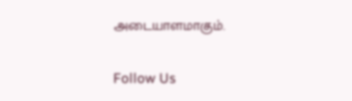அடையாளமாகும்.

Follow Us